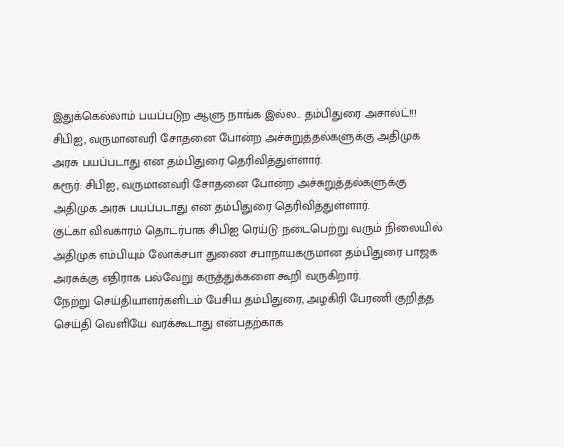இதுக்கெல்லாம் பயப்படுற ஆளு நாங்க இல்ல.. தம்பிதுரை அசால்ட்!!!
சிபிஐ, வருமானவரி சோதனை போன்ற அச்சுறுத்தல்களுக்கு அதிமுக அரசு பயப்படாது என தம்பிதுரை தெரிவித்துள்ளார்.
கரூர்: சிபிஐ, வருமானவரி சோதனை போன்ற அச்சுறுத்தல்களுக்கு அதிமுக அரசு பயப்படாது என தம்பிதுரை தெரிவித்துள்ளார்.
குட்கா விவகாரம் தொடர்பாக சிபிஐ ரெய்டு நடைபெற்று வரும் நிலையில் அதிமுக எம்பியும் லோக்சபா துணை சபாநாயகருமான தம்பிதுரை பாஜக அரசுக்கு எதிராக பல்வேறு கருத்துக்களை கூறி வருகிறார்.
நேற்று செய்தியாளர்களிடம் பேசிய தம்பிதுரை, அழகிரி பேரணி குறித்த செய்தி வெளியே வரக்கூடாது என்பதற்காக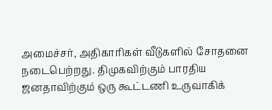அமைச்சர், அதிகாரிகள் வீடுகளில் சோதனை நடைபெற்றது. திமுகவிற்கும் பாரதிய ஜனதாவிற்கும் ஒரு கூட்டணி உருவாகிக்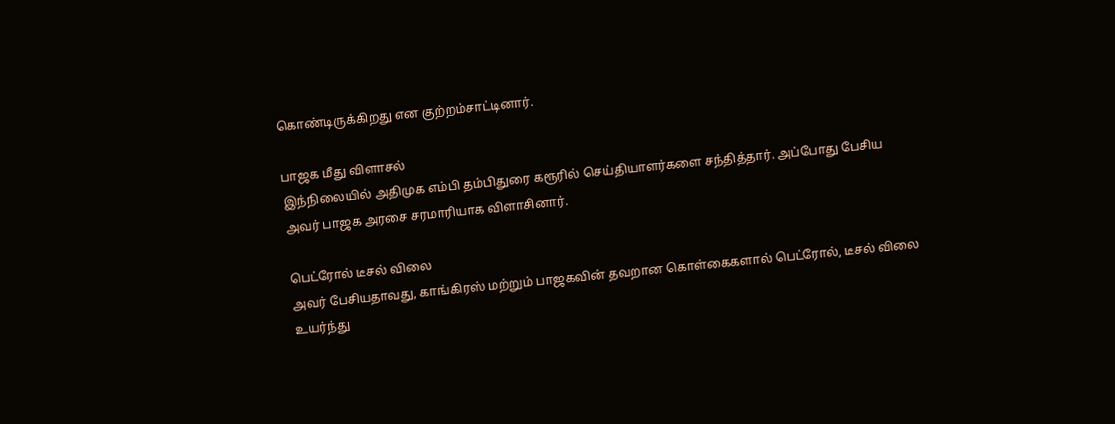கொண்டிருக்கிறது என குற்றம்சாட்டினார்.

பாஜக மீது விளாசல்
இந்நிலையில் அதிமுக எம்பி தம்பிதுரை கரூரில் செய்தியாளர்களை சந்தித்தார். அப்போது பேசிய அவர் பாஜக அரசை சரமாரியாக விளாசினார்.

பெட்ரோல் டீசல் விலை
அவர் பேசியதாவது, காங்கிரஸ் மற்றும் பாஜகவின் தவறான கொள்கைகளால் பெட்ரோல், டீசல் விலை உயர்ந்து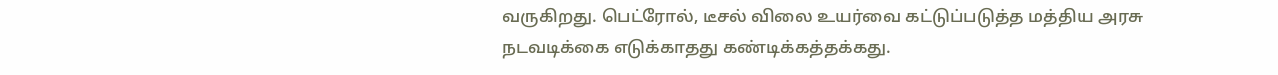வருகிறது. பெட்ரோல், டீசல் விலை உயர்வை கட்டுப்படுத்த மத்திய அரசு நடவடிக்கை எடுக்காதது கண்டிக்கத்தக்கது.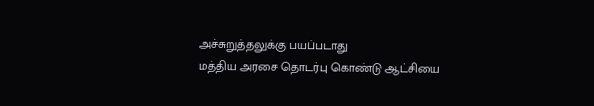அச்சுறுத்தலுக்கு பயப்படாது
மத்திய அரசை தொடர்பு கொண்டு ஆட்சியை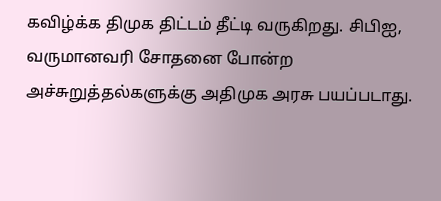கவிழ்க்க திமுக திட்டம் தீட்டி வருகிறது. சிபிஐ, வருமானவரி சோதனை போன்ற அச்சுறுத்தல்களுக்கு அதிமுக அரசு பயப்படாது.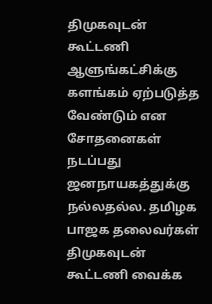திமுகவுடன் கூட்டணி
ஆளுங்கட்சிக்கு களங்கம் ஏற்படுத்த வேண்டும் என சோதனைகள் நடப்பது ஜனநாயகத்துக்கு நல்லதல்ல. தமிழக பாஜக தலைவர்கள் திமுகவுடன் கூட்டணி வைக்க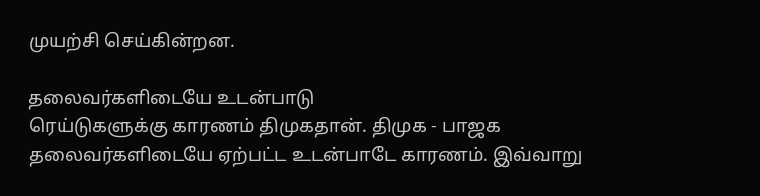முயற்சி செய்கின்றன.

தலைவர்களிடையே உடன்பாடு
ரெய்டுகளுக்கு காரணம் திமுகதான். திமுக - பாஜக தலைவர்களிடையே ஏற்பட்ட உடன்பாடே காரணம். இவ்வாறு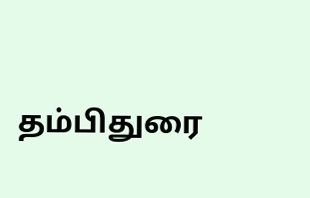தம்பிதுரை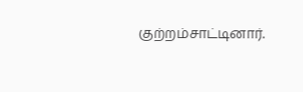குற்றம்சாட்டினார்.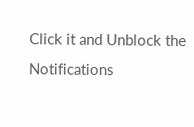Click it and Unblock the Notifications